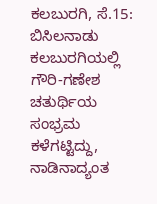ಕಲಬುರಗಿ, ಸೆ.15: ಬಿಸಿಲನಾಡು ಕಲಬುರಗಿಯಲ್ಲಿ ಗೌರಿ-ಗಣೇಶ ಚತುರ್ಥಿಯ ಸಂಭ್ರಮ ಕಳೆಗಟ್ಟಿದ್ದು, ನಾಡಿನಾದ್ಯಂತ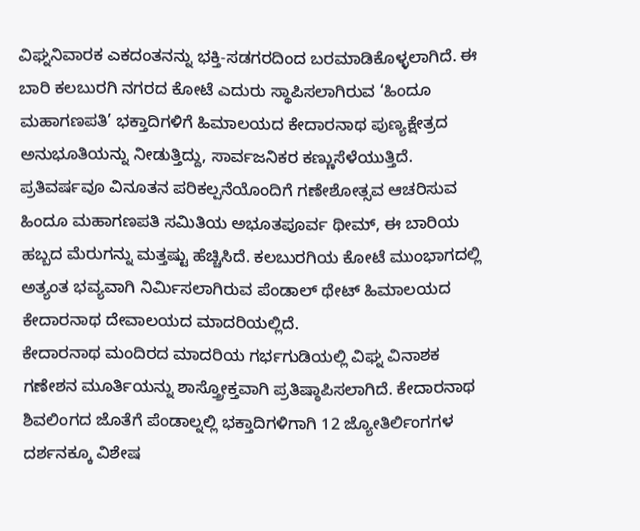ವಿಘ್ನನಿವಾರಕ ಎಕದಂತನನ್ನು ಭಕ್ತಿ-ಸಡಗರದಿಂದ ಬರಮಾಡಿಕೊಳ್ಳಲಾಗಿದೆ. ಈ ಬಾರಿ ಕಲಬುರಗಿ ನಗರದ ಕೋಟೆ ಎದುರು ಸ್ಥಾಪಿಸಲಾಗಿರುವ ‘ಹಿಂದೂ ಮಹಾಗಣಪತಿ’ ಭಕ್ತಾದಿಗಳಿಗೆ ಹಿಮಾಲಯದ ಕೇದಾರನಾಥ ಪುಣ್ಯಕ್ಷೇತ್ರದ ಅನುಭೂತಿಯನ್ನು ನೀಡುತ್ತಿದ್ದು, ಸಾರ್ವಜನಿಕರ ಕಣ್ಣುಸೆಳೆಯುತ್ತಿದೆ.
ಪ್ರತಿವರ್ಷವೂ ವಿನೂತನ ಪರಿಕಲ್ಪನೆಯೊಂದಿಗೆ ಗಣೇಶೋತ್ಸವ ಆಚರಿಸುವ ಹಿಂದೂ ಮಹಾಗಣಪತಿ ಸಮಿತಿಯ ಅಭೂತಪೂರ್ವ ಥೀಮ್, ಈ ಬಾರಿಯ ಹಬ್ಬದ ಮೆರುಗನ್ನು ಮತ್ತಷ್ಟು ಹೆಚ್ಚಿಸಿದೆ. ಕಲಬುರಗಿಯ ಕೋಟೆ ಮುಂಭಾಗದಲ್ಲಿ ಅತ್ಯಂತ ಭವ್ಯವಾಗಿ ನಿರ್ಮಿಸಲಾಗಿರುವ ಪೆಂಡಾಲ್ ಥೇಟ್ ಹಿಮಾಲಯದ ಕೇದಾರನಾಥ ದೇವಾಲಯದ ಮಾದರಿಯಲ್ಲಿದೆ.
ಕೇದಾರನಾಥ ಮಂದಿರದ ಮಾದರಿಯ ಗರ್ಭಗುಡಿಯಲ್ಲಿ ವಿಘ್ನ ವಿನಾಶಕ ಗಣೇಶನ ಮೂರ್ತಿಯನ್ನು ಶಾಸ್ತ್ರೋಕ್ತವಾಗಿ ಪ್ರತಿಷ್ಠಾಪಿಸಲಾಗಿದೆ. ಕೇದಾರನಾಥ ಶಿವಲಿಂಗದ ಜೊತೆಗೆ ಪೆಂಡಾಲ್ನಲ್ಲಿ ಭಕ್ತಾದಿಗಳಿಗಾಗಿ 12 ಜ್ಯೋತಿರ್ಲಿಂಗಗಳ ದರ್ಶನಕ್ಕೂ ವಿಶೇಷ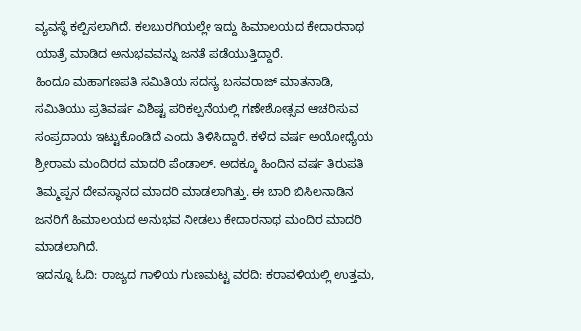ವ್ಯವಸ್ಥೆ ಕಲ್ಪಿಸಲಾಗಿದೆ. ಕಲಬುರಗಿಯಲ್ಲೇ ಇದ್ದು ಹಿಮಾಲಯದ ಕೇದಾರನಾಥ ಯಾತ್ರೆ ಮಾಡಿದ ಅನುಭವವನ್ನು ಜನತೆ ಪಡೆಯುತ್ತಿದ್ದಾರೆ.
ಹಿಂದೂ ಮಹಾಗಣಪತಿ ಸಮಿತಿಯ ಸದಸ್ಯ ಬಸವರಾಜ್ ಮಾತನಾಡಿ, ಸಮಿತಿಯು ಪ್ರತಿವರ್ಷ ವಿಶಿಷ್ಟ ಪರಿಕಲ್ಪನೆಯಲ್ಲಿ ಗಣೇಶೋತ್ಸವ ಆಚರಿಸುವ ಸಂಪ್ರದಾಯ ಇಟ್ಟುಕೊಂಡಿದೆ ಎಂದು ತಿಳಿಸಿದ್ದಾರೆ. ಕಳೆದ ವರ್ಷ ಅಯೋಧ್ಯೆಯ ಶ್ರೀರಾಮ ಮಂದಿರದ ಮಾದರಿ ಪೆಂಡಾಲ್. ಅದಕ್ಕೂ ಹಿಂದಿನ ವರ್ಷ ತಿರುಪತಿ ತಿಮ್ಮಪ್ಪನ ದೇವಸ್ಥಾನದ ಮಾದರಿ ಮಾಡಲಾಗಿತ್ತು. ಈ ಬಾರಿ ಬಿಸಿಲನಾಡಿನ ಜನರಿಗೆ ಹಿಮಾಲಯದ ಅನುಭವ ನೀಡಲು ಕೇದಾರನಾಥ ಮಂದಿರ ಮಾದರಿ ಮಾಡಲಾಗಿದೆ.
ಇದನ್ನೂ ಓದಿ: ರಾಜ್ಯದ ಗಾಳಿಯ ಗುಣಮಟ್ಟ ವರದಿ: ಕರಾವಳಿಯಲ್ಲಿ ಉತ್ತಮ,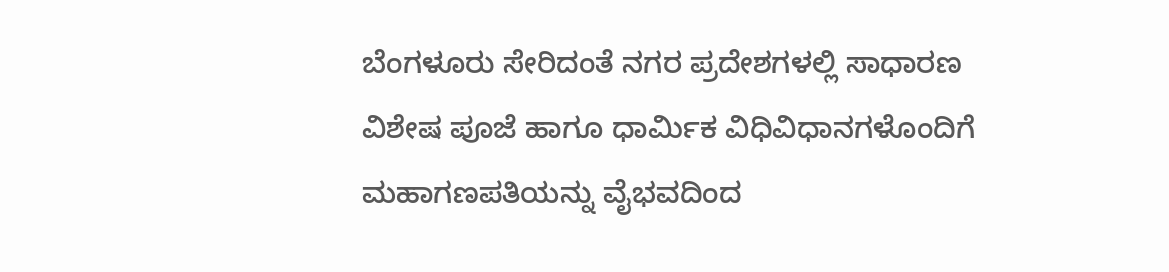ಬೆಂಗಳೂರು ಸೇರಿದಂತೆ ನಗರ ಪ್ರದೇಶಗಳಲ್ಲಿ ಸಾಧಾರಣ
ವಿಶೇಷ ಪೂಜೆ ಹಾಗೂ ಧಾರ್ಮಿಕ ವಿಧಿವಿಧಾನಗಳೊಂದಿಗೆ ಮಹಾಗಣಪತಿಯನ್ನು ವೈಭವದಿಂದ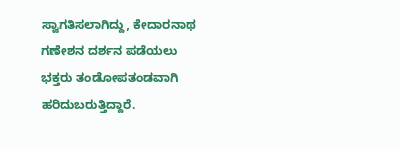ಸ್ವಾಗತಿಸಲಾಗಿದ್ದು, ಕೇದಾರನಾಥ ಗಣೇಶನ ದರ್ಶನ ಪಡೆಯಲು ಭಕ್ತರು ತಂಡೋಪತಂಡವಾಗಿ ಹರಿದುಬರುತ್ತಿದ್ದಾರೆ.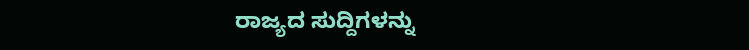ರಾಜ್ಯದ ಸುದ್ದಿಗಳನ್ನು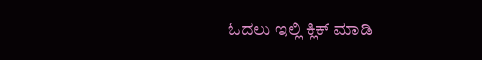ಓದಲು ಇಲ್ಲಿ ಕ್ಲಿಕ್ ಮಾಡಿ